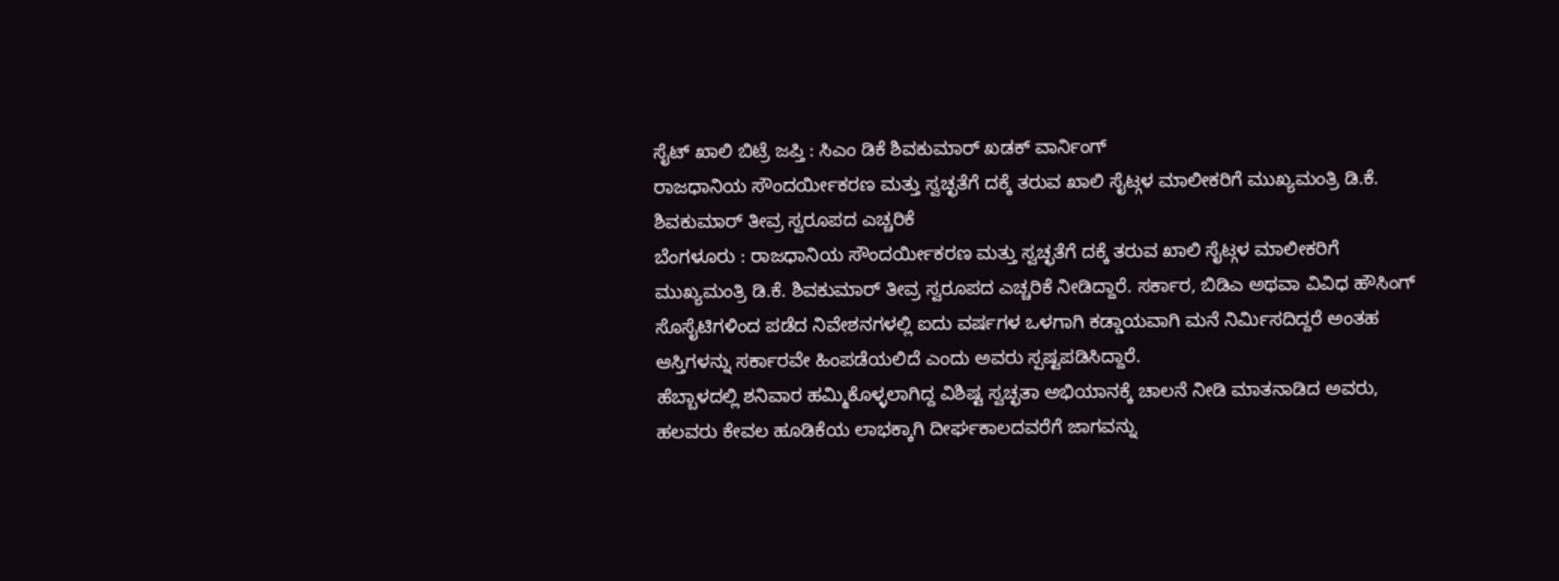ಸೈಟ್ ಖಾಲಿ ಬಿಟ್ರೆ ಜಪ್ತಿ : ಸಿಎಂ ಡಿಕೆ ಶಿವಕುಮಾರ್ ಖಡಕ್ ವಾರ್ನಿಂಗ್
ರಾಜಧಾನಿಯ ಸೌಂದರ್ಯೀಕರಣ ಮತ್ತು ಸ್ವಚ್ಛತೆಗೆ ದಕ್ಕೆ ತರುವ ಖಾಲಿ ಸೈಟ್ಗಳ ಮಾಲೀಕರಿಗೆ ಮುಖ್ಯಮಂತ್ರಿ ಡಿ.ಕೆ. ಶಿವಕುಮಾರ್ ತೀವ್ರ ಸ್ವರೂಪದ ಎಚ್ಚರಿಕೆ
ಬೆಂಗಳೂರು : ರಾಜಧಾನಿಯ ಸೌಂದರ್ಯೀಕರಣ ಮತ್ತು ಸ್ವಚ್ಛತೆಗೆ ದಕ್ಕೆ ತರುವ ಖಾಲಿ ಸೈಟ್ಗಳ ಮಾಲೀಕರಿಗೆ ಮುಖ್ಯಮಂತ್ರಿ ಡಿ.ಕೆ. ಶಿವಕುಮಾರ್ ತೀವ್ರ ಸ್ವರೂಪದ ಎಚ್ಚರಿಕೆ ನೀಡಿದ್ದಾರೆ. ಸರ್ಕಾರ, ಬಿಡಿಎ ಅಥವಾ ವಿವಿಧ ಹೌಸಿಂಗ್ ಸೊಸೈಟಿಗಳಿಂದ ಪಡೆದ ನಿವೇಶನಗಳಲ್ಲಿ ಐದು ವರ್ಷಗಳ ಒಳಗಾಗಿ ಕಡ್ಡಾಯವಾಗಿ ಮನೆ ನಿರ್ಮಿಸದಿದ್ದರೆ ಅಂತಹ ಆಸ್ತಿಗಳನ್ನು ಸರ್ಕಾರವೇ ಹಿಂಪಡೆಯಲಿದೆ ಎಂದು ಅವರು ಸ್ಪಷ್ಟಪಡಿಸಿದ್ದಾರೆ.
ಹೆಬ್ಬಾಳದಲ್ಲಿ ಶನಿವಾರ ಹಮ್ಮಿಕೊಳ್ಳಲಾಗಿದ್ದ ವಿಶಿಷ್ಟ ಸ್ವಚ್ಛತಾ ಅಭಿಯಾನಕ್ಕೆ ಚಾಲನೆ ನೀಡಿ ಮಾತನಾಡಿದ ಅವರು, ಹಲವರು ಕೇವಲ ಹೂಡಿಕೆಯ ಲಾಭಕ್ಕಾಗಿ ದೀರ್ಘಕಾಲದವರೆಗೆ ಜಾಗವನ್ನು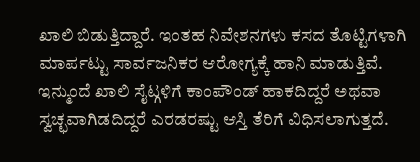ಖಾಲಿ ಬಿಡುತ್ತಿದ್ದಾರೆ. ಇಂತಹ ನಿವೇಶನಗಳು ಕಸದ ತೊಟ್ಟಿಗಳಾಗಿ ಮಾರ್ಪಟ್ಟು ಸಾರ್ವಜನಿಕರ ಆರೋಗ್ಯಕ್ಕೆ ಹಾನಿ ಮಾಡುತ್ತಿವೆ.
ಇನ್ಮುಂದೆ ಖಾಲಿ ಸೈಟ್ಗಳಿಗೆ ಕಾಂಪೌಂಡ್ ಹಾಕದಿದ್ದರೆ ಅಥವಾ ಸ್ವಚ್ಛವಾಗಿಡದಿದ್ದರೆ ಎರಡರಷ್ಟು ಆಸ್ತಿ ತೆರಿಗೆ ವಿಧಿಸಲಾಗುತ್ತದೆ.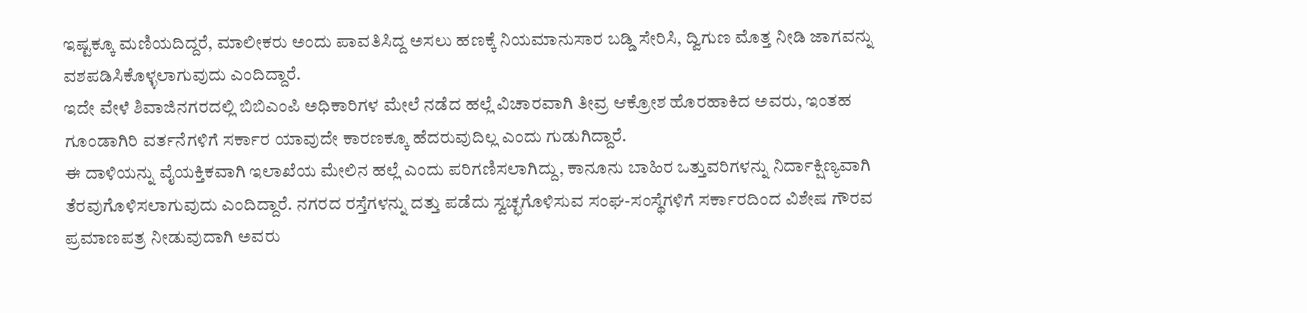ಇಷ್ಟಕ್ಕೂ ಮಣಿಯದಿದ್ದರೆ, ಮಾಲೀಕರು ಅಂದು ಪಾವತಿಸಿದ್ದ ಅಸಲು ಹಣಕ್ಕೆ ನಿಯಮಾನುಸಾರ ಬಡ್ಡಿ ಸೇರಿಸಿ, ದ್ವಿಗುಣ ಮೊತ್ತ ನೀಡಿ ಜಾಗವನ್ನು ವಶಪಡಿಸಿಕೊಳ್ಳಲಾಗುವುದು ಎಂದಿದ್ದಾರೆ.
ಇದೇ ವೇಳೆ ಶಿವಾಜಿನಗರದಲ್ಲಿ ಬಿಬಿಎಂಪಿ ಅಧಿಕಾರಿಗಳ ಮೇಲೆ ನಡೆದ ಹಲ್ಲೆ ವಿಚಾರವಾಗಿ ತೀವ್ರ ಆಕ್ರೋಶ ಹೊರಹಾಕಿದ ಅವರು, ಇಂತಹ ಗೂಂಡಾಗಿರಿ ವರ್ತನೆಗಳಿಗೆ ಸರ್ಕಾರ ಯಾವುದೇ ಕಾರಣಕ್ಕೂ ಹೆದರುವುದಿಲ್ಲ ಎಂದು ಗುಡುಗಿದ್ದಾರೆ.
ಈ ದಾಳಿಯನ್ನು ವೈಯಕ್ತಿಕವಾಗಿ ಇಲಾಖೆಯ ಮೇಲಿನ ಹಲ್ಲೆ ಎಂದು ಪರಿಗಣಿಸಲಾಗಿದ್ದು, ಕಾನೂನು ಬಾಹಿರ ಒತ್ತುವರಿಗಳನ್ನು ನಿರ್ದಾಕ್ಷಿಣ್ಯವಾಗಿ ತೆರವುಗೊಳಿಸಲಾಗುವುದು ಎಂದಿದ್ದಾರೆ. ನಗರದ ರಸ್ತೆಗಳನ್ನು ದತ್ತು ಪಡೆದು ಸ್ವಚ್ಛಗೊಳಿಸುವ ಸಂಘ-ಸಂಸ್ಥೆಗಳಿಗೆ ಸರ್ಕಾರದಿಂದ ವಿಶೇಷ ಗೌರವ ಪ್ರಮಾಣಪತ್ರ ನೀಡುವುದಾಗಿ ಅವರು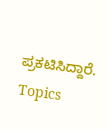ಪ್ರಕಟಿಸಿದ್ದಾರೆ.
Topics